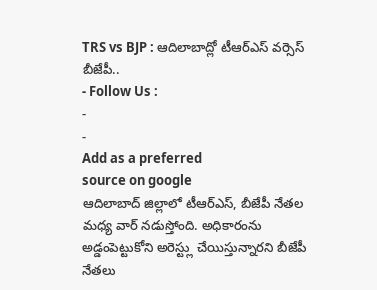TRS vs BJP : ఆదిలాబాద్లో టీఆర్ఎస్ వర్సెస్ బీజేపీ..
- Follow Us :
-
-
Add as a preferred
source on google
ఆదిలాబాద్ జిల్లాలో టీఆర్ఎస్, బీజేపీ నేతల మధ్య వార్ నడుస్తోంది. అధికారంను అడ్డంపెట్టుకోని అరెస్ట్లు చేయిస్తున్నారని బీజేపీ నేతలు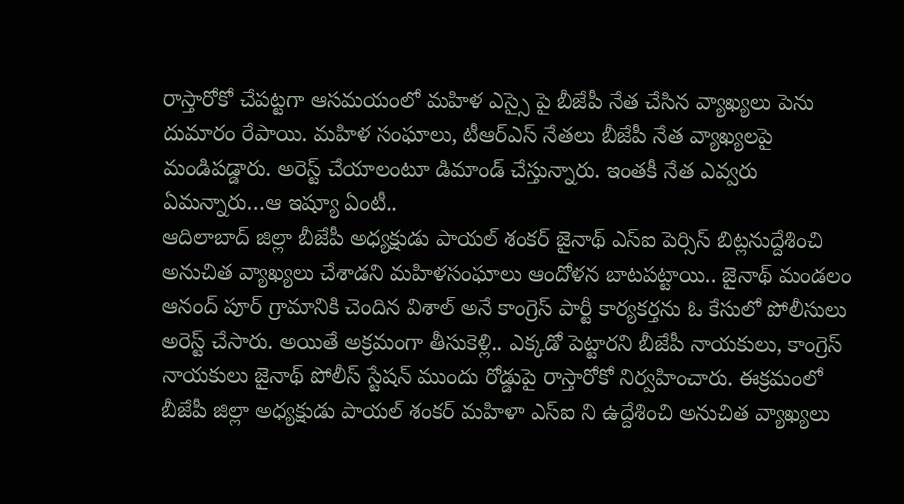రాస్తారోకో చేపట్టగా ఆసమయంలో మహిళ ఎస్సై పై బీజేపీ నేత చేసిన వ్యాఖ్యలు పెను దుమారం రేపాయి. మహిళ సంఘాలు, టీఆర్ఎస్ నేతలు బీజేపీ నేత వ్యాఖ్యలపై మండిపడ్డారు. అరెస్ట్ చేయాలంటూ డిమాండ్ చేస్తున్నారు. ఇంతకీ నేత ఎవ్వరు ఏమన్నారు…ఆ ఇష్యూ ఏంటీ..
ఆదిలాబాద్ జిల్లా బీజేపీ అధ్యక్షుడు పాయల్ శంకర్ జైనాథ్ ఎస్ఐ పెర్సిస్ బిట్లనుద్దేశించి అనుచిత వ్యాఖ్యలు చేశాడని మహిళసంఘాలు ఆందోళన బాటపట్టాయి.. జైనాథ్ మండలం ఆనంద్ పూర్ గ్రామానికి చెందిన విశాల్ అనే కాంగ్రెస్ పార్టీ కార్యకర్తను ఓ కేసులో పోలీసులు అరెస్ట్ చేసారు. అయితే అక్రమంగా తీసుకెళ్లి.. ఎక్కడో పెట్టారని బీజేపీ నాయకులు, కాంగ్రెస్ నాయకులు జైనాథ్ పోలీస్ స్టేషన్ ముందు రోడ్డుపై రాస్తారోకో నిర్వహించారు. ఈక్రమంలో బీజేపీ జిల్లా అధ్యక్షుడు పాయల్ శంకర్ మహిళా ఎస్ఐ ని ఉద్దేశించి అనుచిత వ్యాఖ్యలు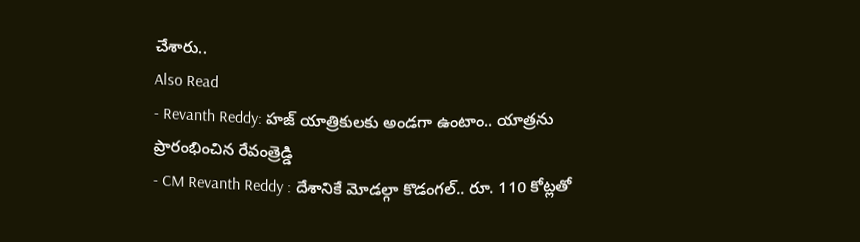చేశారు..
Also Read
- Revanth Reddy: హజ్ యాత్రికులకు అండగా ఉంటాం.. యాత్రను ప్రారంభించిన రేవంత్రెడ్డి
- CM Revanth Reddy : దేశానికే మోడల్గా కొడంగల్.. రూ. 110 కోట్లతో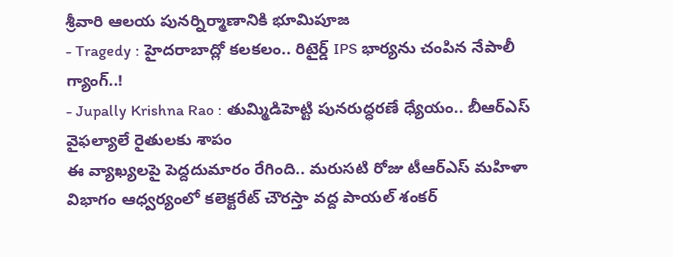శ్రీవారి ఆలయ పునర్నిర్మాణానికి భూమిపూజ
- Tragedy : హైదరాబాద్లో కలకలం.. రిటైర్డ్ IPS భార్యను చంపిన నేపాలీ గ్యాంగ్..!
- Jupally Krishna Rao : తుమ్మిడిహెట్టి పునరుద్ధరణే ధ్యేయం.. బీఆర్ఎస్ వైఫల్యాలే రైతులకు శాపం
ఈ వ్యాఖ్యలపై పెద్దదుమారం రేగింది.. మరుసటి రోజు టీఆర్ఎస్ మహిళా విభాగం ఆధ్వర్యంలో కలెక్టరేట్ చౌరస్తా వద్ద పాయల్ శంకర్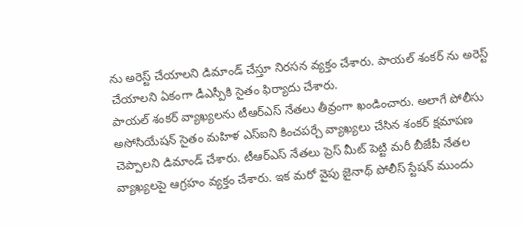ను అరెస్ట్ చేయాలని డిమాండ్ చేస్తూ నిరసన వ్యక్తం చేశారు. పాయల్ శంకర్ ను అరెస్ట్ చేయాలని ఏకంగా డీఎస్పీకి సైతం ఫిర్యాదు చేశారు.
పాయల్ శంకర్ వ్యాఖ్యలను టీఆర్ఎస్ నేతలు తీవ్రంగా ఖండించారు. అలాగే పోలీసు అసోసియేషన్ సైతం మహిళ ఎస్ఐని కించపర్చే వ్యాఖ్యలు చేసిన శంకర్ క్షమాపణ చెప్పాలని డిమాండ్ చేశారు. టీఆర్ఎస్ నేతలు ప్రెస్ మీట్ పెట్టి మరీ బీజేపీ నేతల వ్యాఖ్యలపై ఆగ్రహం వ్యక్తం చేశారు. ఇక మరో వైపు జైనాథ్ పోలీస్ స్టేషన్ ముందు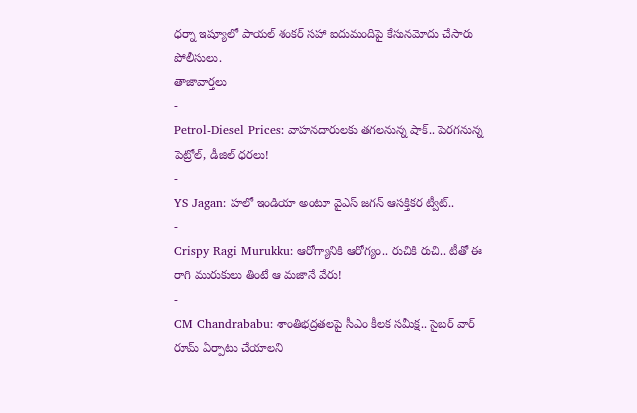ధర్నా ఇష్యూలో పాయల్ శంకర్ సహా ఐదుమందిపై కేసునమోదు చేసారు పోలీసులు.
తాజావార్తలు
-
Petrol-Diesel Prices: వాహనదారులకు తగలనున్న షాక్.. పెరగనున్న పెట్రోల్, డీజిల్ ధరలు!
-
YS Jagan: హలో ఇండియా అంటూ వైఎస్ జగన్ ఆసక్తికర ట్వీట్..
-
Crispy Ragi Murukku: ఆరోగ్యానికి ఆరోగ్యం.. రుచికి రుచి.. టీతో ఈ రాగి మురుకులు తింటే ఆ మజానే వేరు!
-
CM Chandrababu: శాంతిభద్రతలపై సీఎం కీలక సమీక్ష.. సైబర్ వార్ రూమ్ ఏర్పాటు చేయాలని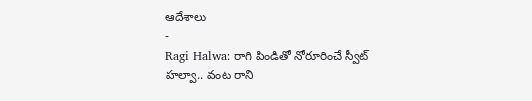ఆదేశాలు
-
Ragi Halwa: రాగి పిండితో నోరూరించే స్వీట్ హల్వా.. వంట రాని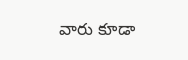వారు కూడా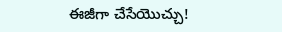ఈజీగా చేసేయొచ్చు!